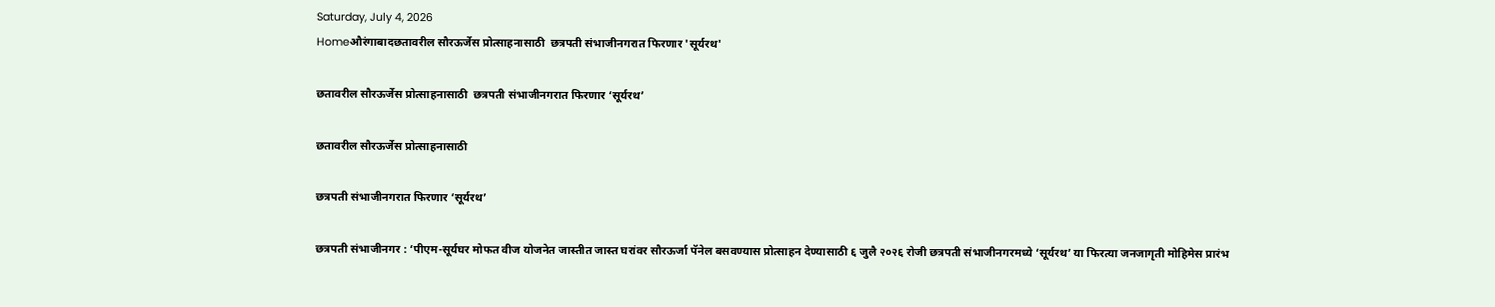Saturday, July 4, 2026
Homeऔरंगाबादछतावरील सौरऊर्जेस प्रोत्साहनासाठी  छत्रपती संभाजीनगरात फिरणार 'सूर्यरथ'

छतावरील सौरऊर्जेस प्रोत्साहनासाठी  छत्रपती संभाजीनगरात फिरणार ‘सूर्यरथ’

छतावरील सौरऊर्जेस प्रोत्साहनासाठी

छत्रपती संभाजीनगरात फिरणार ‘सूर्यरथ’

छत्रपती संभाजीनगर : ‘पीएम-सूर्यघर मोफत वीज योजनेत जास्तीत जास्त घरांवर सौरऊर्जा पॅनेल बसवण्यास प्रोत्साहन देण्यासाठी ६ जुलै २०२६ रोजी छत्रपती संभाजीनगरमध्ये ‘सूर्यरथ’ या फिरत्या जनजागृती मोहिमेस प्रारंभ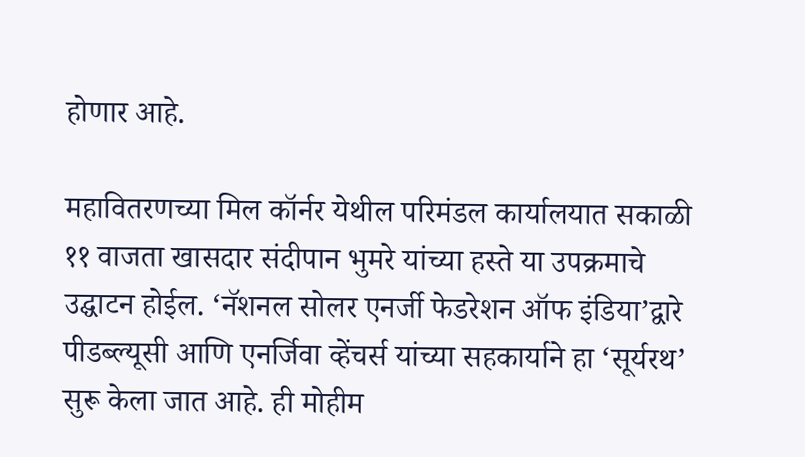होणार आहे.

महावितरणच्या मिल कॉर्नर येथील परिमंडल कार्यालयात सकाळी ११ वाजता खासदार संदीपान भुमरे यांच्या हस्ते या उपक्रमाचे उद्घाटन होईल. ‘नॅशनल सोलर एनर्जी फेडरेशन ऑफ इंडिया’द्वारे पीडब्ल्यूसी आणि एनर्जिवा व्हेंचर्स यांच्या सहकार्याने हा ‘सूर्यरथ’ सुरू केला जात आहे. ही मोहीम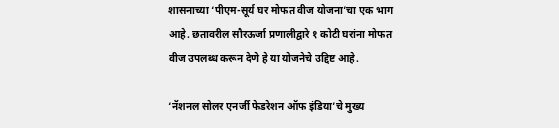शासनाच्या ‘पीएम-सूर्य घर मोफत वीज योजना’चा एक भाग आहे. छतावरील सौरऊर्जा प्रणालीद्वारे १ कोटी घरांना मोफत वीज उपलब्ध करून देणे हे या योजनेचे उद्दिष्ट आहे.

‘नॅशनल सोलर एनर्जी फेडरेशन ऑफ इंडिया’चे मुख्य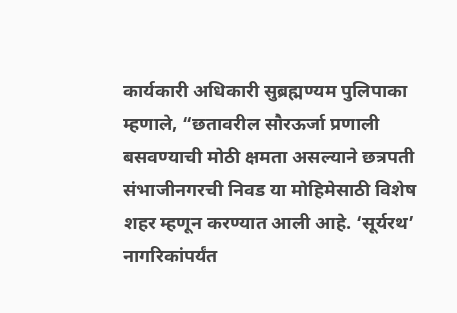कार्यकारी अधिकारी सुब्रह्मण्यम पुलिपाका म्हणाले, “छतावरील सौरऊर्जा प्रणाली बसवण्याची मोठी क्षमता असल्याने छत्रपती संभाजीनगरची निवड या मोहिमेसाठी विशेष शहर म्हणून करण्यात आली आहे. ‘सूर्यरथ’ नागरिकांपर्यंत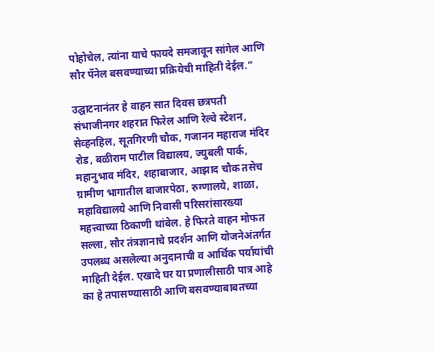पोहोचेल, त्यांना याचे फायदे समजावून सांगेल आणि सौर पॅनेल बसवण्याच्या प्रक्रियेची माहिती देईल.”

उद्घाटनानंतर हे वाहन सात दिवस छत्रपती संभाजीनगर शहरात फिरेल आणि रेल्वे स्टेशन, सेव्हनहिल, सूतगिरणी चौक, गजानन महाराज मंदिर रोड, बळीराम पाटील विद्यालय, ज्युबली पार्क, महानुभाव मंदिर, शहाबाजार, आझाद चौक तसेच ग्रामीण भागातील बाजारपेठा, रुग्णालये, शाळा, महाविद्यालये आणि निवासी परिसरांसारख्या महत्त्वाच्या ठिकाणी थांबेल. हे फिरते वाहन मोफत सल्ला, सौर तंत्रज्ञानाचे प्रदर्शन आणि योजनेअंतर्गत उपलब्ध असलेल्या अनुदानाची व आर्थिक पर्यायांची माहिती देईल. एखादे घर या प्रणालीसाठी पात्र आहे का हे तपासण्यासाठी आणि बसवण्याबाबतच्या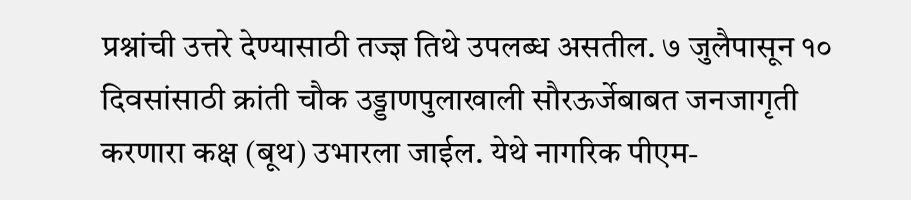प्रश्नांची उत्तरे देण्यासाठी तज्ज्ञ तिथे उपलब्ध असतील. ७ जुलैपासून १० दिवसांसाठी क्रांती चौक उड्डाणपुलाखाली सौरऊर्जेबाबत जनजागृती करणारा कक्ष (बूथ) उभारला जाईल. येथे नागरिक पीएम-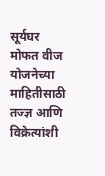सूर्यघर मोफत वीज योजनेच्या माहितीसाठी तज्ज्ञ आणि विक्रेत्यांशी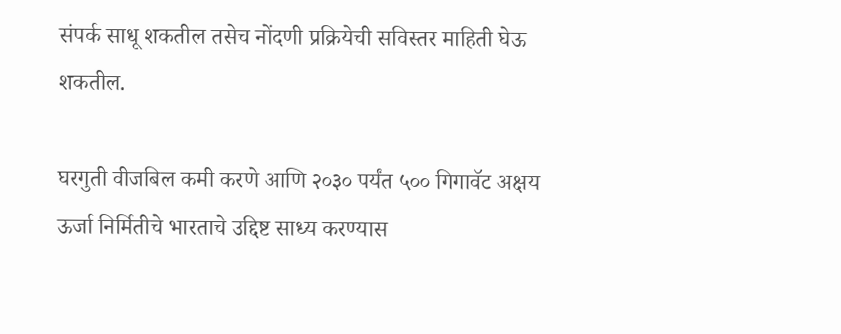संपर्क साधू शकतील तसेच नोंदणी प्रक्रियेची सविस्तर माहिती घेऊ शकतील.

घरगुती वीजबिल कमी करणे आणि २०३० पर्यंत ५०० गिगावॅट अक्षय ऊर्जा निर्मितीचे भारताचे उद्दिष्ट साध्य करण्यास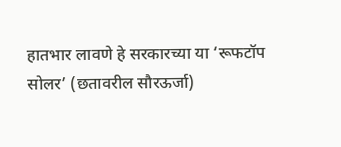हातभार लावणे हे सरकारच्या या ‘रूफटॉप सोलर’ (छतावरील सौरऊर्जा)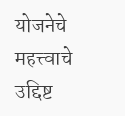योजनेचे महत्त्वाचे उद्दिष्ट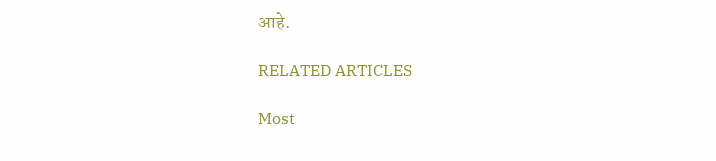आहे.

RELATED ARTICLES

Most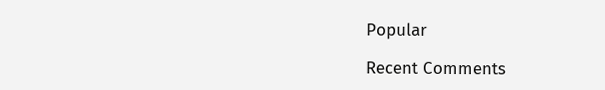Popular

Recent Comments